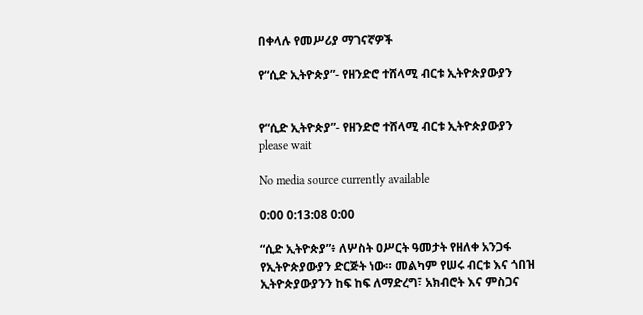በቀላሉ የመሥሪያ ማገናኛዎች

የ“ሲድ ኢትዮጵያ”- የዘንድሮ ተሸላሚ ብርቱ ኢትዮጵያውያን


የ“ሲድ ኢትዮጵያ”- የዘንድሮ ተሸላሚ ብርቱ ኢትዮጵያውያን
please wait

No media source currently available

0:00 0:13:08 0:00

“ሲድ ኢትዮጵያ”፥ ለሦስት ዐሥርት ዓመታት የዘለቀ አንጋፋ የኢትዮጵያውያን ድርጅት ነው። መልካም የሠሩ ብርቱ እና ጎበዝ ኢትዮጵያውያንን ከፍ ከፍ ለማድረግ፣ አክብሮት እና ምስጋና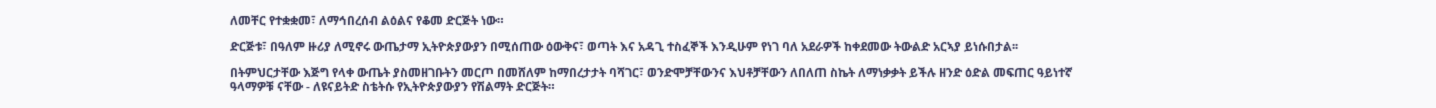ለመቸር የተቋቋመ፣ ለማኅበረሰብ ልዕልና የቆመ ድርጅት ነው።

ድርጅቱ፣ በዓለም ዙሪያ ለሚኖሩ ውጤታማ ኢትዮጵያውያን በሚሰጠው ዕውቅና፣ ወጣት እና አዳጊ ተስፈኞች እንዲሁም የነገ ባለ አደራዎች ከቀደመው ትውልድ አርኣያ ይነሱበታል፡፡

በትምህርታቸው እጅግ የላቀ ውጤት ያስመዘገቡትን መርጦ በመሸለም ከማበረታታት ባሻገር፣ ወንድሞቻቸውንና እህቶቻቸውን ለበለጠ ስኬት ለማነቃቃት ይችሉ ዘንድ ዕድል መፍጠር ዓይነተኛ ዓላማዎቹ ናቸው - ለዩናይትድ ስቴትሱ የኢትዮጵያውያን የሽልማት ድርጅት።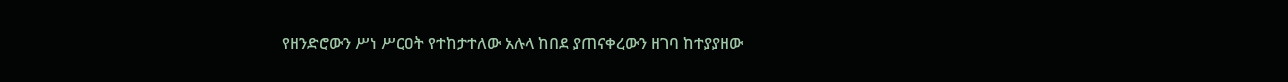የዘንድሮውን ሥነ ሥርዐት የተከታተለው አሉላ ከበደ ያጠናቀረውን ዘገባ ከተያያዘው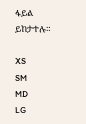ፋይል ይከታተሉ።

XS
SM
MD
LG